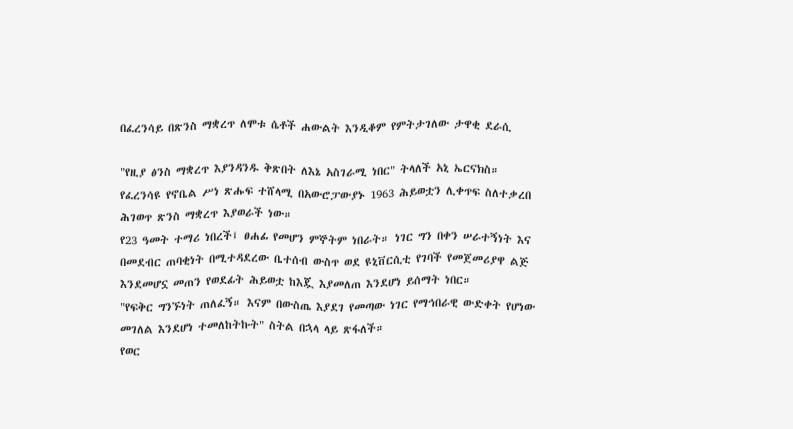በፈረንሳይ በጽንስ ማቋረጥ ለሞቱ ሴቶች ሐውልት እንዲቆም የምትታገለው ታዋቂ ደራሲ

"የዚያ ፅንስ ማቋረጥ እያንዳንዱ ቅጽበት ለእኔ አስገራሚ ነበር" ትላለች አኒ ኤርናክስ።
የፈረንሳዩ የኖቤል ሥነ ጽሑፍ ተሸላሚ በአውሮፓውያኑ 1963 ሕይወቷን ሊቀጥፍ ስለተቃረበ ሕገወጥ ጽንስ ማቋረጥ እያወራች ነው።
የ23 ዓመት ተማሪ ነበረች፤ ፀሐፊ የመሆን ምኞትም ነበራት። ነገር ግን በቀን ሠራተኝነት እና በመደብር ጠባቂነት በሚተዳደረው ቤተሰብ ውስጥ ወደ ዩኒቨርሲቲ የገባች የመጀመሪያዋ ልጅ እንደመሆኗ መጠን የወደፊት ሕይወቷ ከእጇ እያመለጠ እንደሆነ ይሰማት ነበር።
"የፍቅር ግንኙነት ጠለፈኝ። እናም በውስጤ እያደገ የመጣው ነገር የማኅበራዊ ውድቀት የሆነው መገለል እንደሆነ ተመለከትኩት" ስትል በኋላ ላይ ጽፋለች።
የወር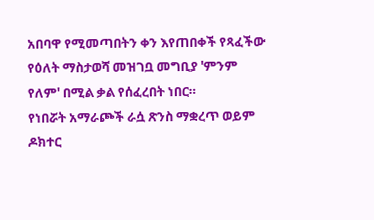አበባዋ የሚመጣበትን ቀን እየጠበቀች የጻፈችው የዕለት ማስታወሻ መዝገቧ መግቢያ 'ምንም የለም' በሚል ቃል የሰፈረበት ነበር።
የነበሯት አማራጮች ራሷ ጽንስ ማቋረጥ ወይም ዶክተር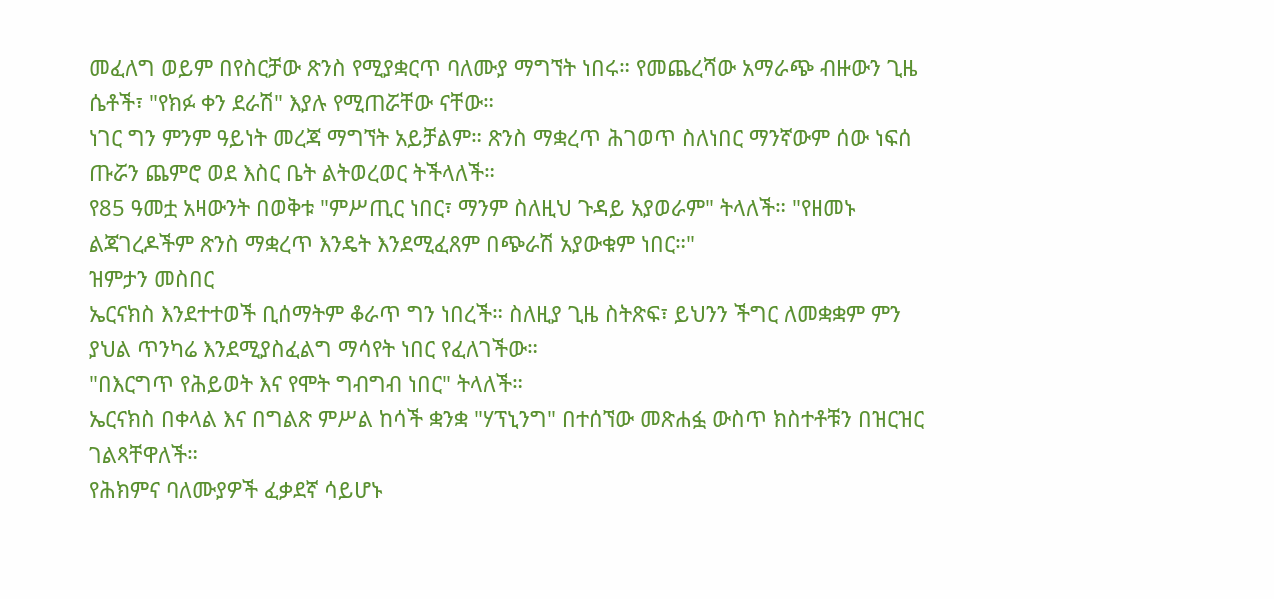መፈለግ ወይም በየስርቻው ጽንስ የሚያቋርጥ ባለሙያ ማግኘት ነበሩ። የመጨረሻው አማራጭ ብዙውን ጊዜ ሴቶች፣ "የክፉ ቀን ደራሽ" እያሉ የሚጠሯቸው ናቸው።
ነገር ግን ምንም ዓይነት መረጃ ማግኘት አይቻልም። ጽንስ ማቋረጥ ሕገወጥ ስለነበር ማንኛውም ሰው ነፍሰ ጡሯን ጨምሮ ወደ እስር ቤት ልትወረወር ትችላለች።
የ85 ዓመቷ አዛውንት በወቅቱ "ምሥጢር ነበር፣ ማንም ስለዚህ ጉዳይ አያወራም" ትላለች። "የዘመኑ ልጃገረዶችም ጽንስ ማቋረጥ እንዴት እንደሚፈጸም በጭራሽ አያውቁም ነበር።"
ዝምታን መስበር
ኤርናክስ እንደተተወች ቢሰማትም ቆራጥ ግን ነበረች። ስለዚያ ጊዜ ስትጽፍ፣ ይህንን ችግር ለመቋቋም ምን ያህል ጥንካሬ እንደሚያስፈልግ ማሳየት ነበር የፈለገችው።
"በእርግጥ የሕይወት እና የሞት ግብግብ ነበር" ትላለች።
ኤርናክስ በቀላል እና በግልጽ ምሥል ከሳች ቋንቋ "ሃፕኒንግ" በተሰኘው መጽሐፏ ውስጥ ክስተቶቹን በዝርዝር ገልጻቸዋለች።
የሕክምና ባለሙያዎች ፈቃደኛ ሳይሆኑ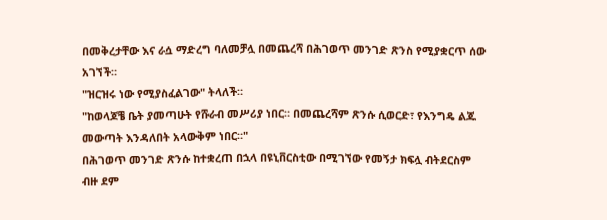በመቅረታቸው እና ራሷ ማድረግ ባለመቻሏ በመጨረሻ በሕገወጥ መንገድ ጽንስ የሚያቋርጥ ሰው አገኘች።
"ዝርዝሩ ነው የሚያስፈልገው" ትላለች።
"ከወላጆቼ ቤት ያመጣሁት የሹራብ መሥሪያ ነበር። በመጨረሻም ጽንሱ ሲወርድ፣ የእንግዴ ልጁ መውጣት እንዳለበት አላውቅም ነበር።"
በሕገወጥ መንገድ ጽንሱ ከተቋረጠ በኋላ በዩኒቨርስቲው በሚገኘው የመኝታ ክፍሏ ብትደርስም ብዙ ደም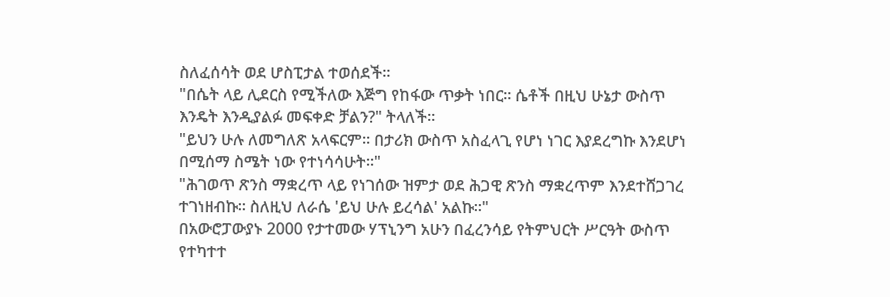ስለፈሰሳት ወደ ሆስፒታል ተወሰደች።
"በሴት ላይ ሊደርስ የሚችለው እጅግ የከፋው ጥቃት ነበር። ሴቶች በዚህ ሁኔታ ውስጥ እንዴት እንዲያልፉ መፍቀድ ቻልን?" ትላለች።
"ይህን ሁሉ ለመግለጽ አላፍርም። በታሪክ ውስጥ አስፈላጊ የሆነ ነገር እያደረግኩ እንደሆነ በሚሰማ ስሜት ነው የተነሳሳሁት።"
"ሕገወጥ ጽንስ ማቋረጥ ላይ የነገሰው ዝምታ ወደ ሕጋዊ ጽንስ ማቋረጥም እንደተሸጋገረ ተገነዘብኩ። ስለዚህ ለራሴ 'ይህ ሁሉ ይረሳል' አልኩ።"
በአውሮፓውያኑ 2000 የታተመው ሃፕኒንግ አሁን በፈረንሳይ የትምህርት ሥርዓት ውስጥ የተካተተ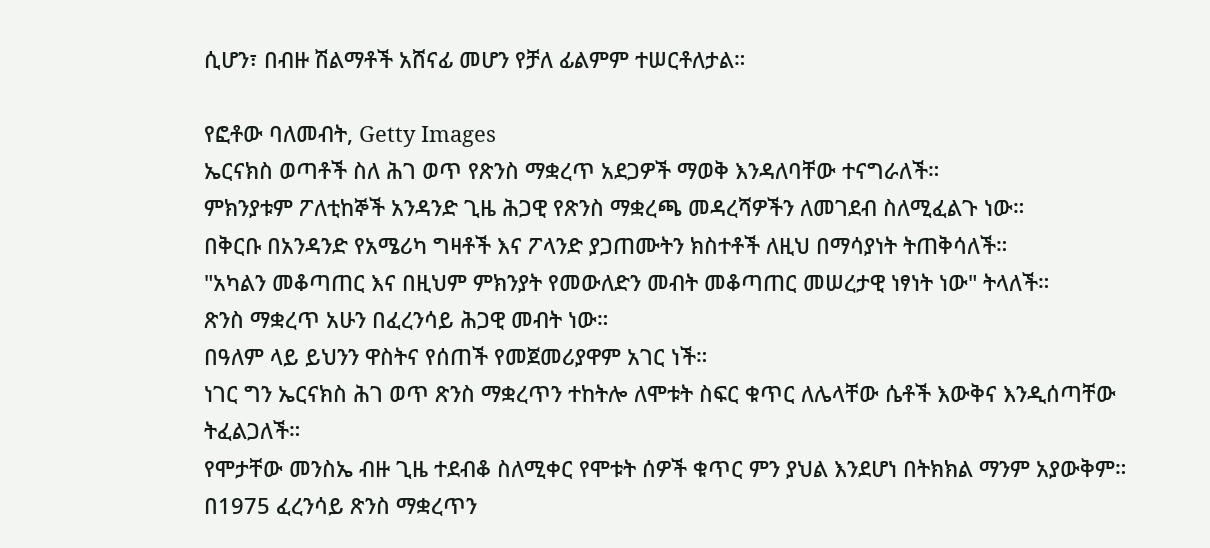ሲሆን፣ በብዙ ሽልማቶች አሸናፊ መሆን የቻለ ፊልምም ተሠርቶለታል።

የፎቶው ባለመብት, Getty Images
ኤርናክስ ወጣቶች ስለ ሕገ ወጥ የጽንስ ማቋረጥ አደጋዎች ማወቅ እንዳለባቸው ተናግራለች።
ምክንያቱም ፖለቲከኞች አንዳንድ ጊዜ ሕጋዊ የጽንስ ማቋረጫ መዳረሻዎችን ለመገደብ ስለሚፈልጉ ነው።
በቅርቡ በአንዳንድ የአሜሪካ ግዛቶች እና ፖላንድ ያጋጠሙትን ክስተቶች ለዚህ በማሳያነት ትጠቅሳለች።
"አካልን መቆጣጠር እና በዚህም ምክንያት የመውለድን መብት መቆጣጠር መሠረታዊ ነፃነት ነው" ትላለች።
ጽንስ ማቋረጥ አሁን በፈረንሳይ ሕጋዊ መብት ነው።
በዓለም ላይ ይህንን ዋስትና የሰጠች የመጀመሪያዋም አገር ነች።
ነገር ግን ኤርናክስ ሕገ ወጥ ጽንስ ማቋረጥን ተከትሎ ለሞቱት ስፍር ቁጥር ለሌላቸው ሴቶች እውቅና እንዲሰጣቸው ትፈልጋለች።
የሞታቸው መንስኤ ብዙ ጊዜ ተደብቆ ስለሚቀር የሞቱት ሰዎች ቁጥር ምን ያህል እንደሆነ በትክክል ማንም አያውቅም።
በ1975 ፈረንሳይ ጽንስ ማቋረጥን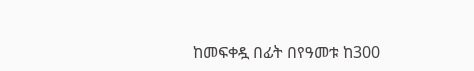ከመፍቀዷ በፊት በየዓመቱ ከ300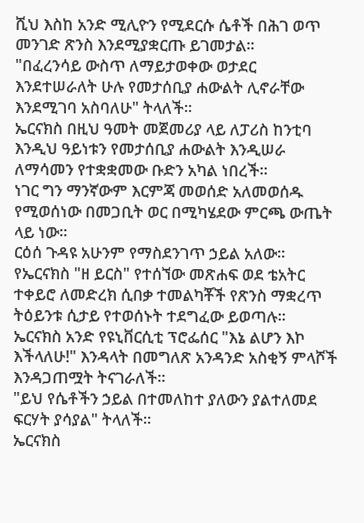ሺህ እስከ አንድ ሚሊዮን የሚደርሱ ሴቶች በሕገ ወጥ መንገድ ጽንስ እንደሚያቋርጡ ይገመታል።
"በፈረንሳይ ውስጥ ለማይታወቀው ወታደር እንደተሠራለት ሁሉ የመታሰቢያ ሐውልት ሊኖራቸው እንደሚገባ አስባለሁ" ትላለች።
ኤርናክስ በዚህ ዓመት መጀመሪያ ላይ ለፓሪስ ከንቲባ እንዲህ ዓይነቱን የመታሰቢያ ሐውልት እንዲሠራ ለማሳመን የተቋቋመው ቡድን አካል ነበረች።
ነገር ግን ማንኛውም እርምጃ መወሰድ አለመወሰዱ የሚወሰነው በመጋቢት ወር በሚካሄደው ምርጫ ውጤት ላይ ነው።
ርዕሰ ጉዳዩ አሁንም የማስደንገጥ ኃይል አለው።
የኤርናክስ "ዘ ይርስ" የተሰኘው መጽሐፍ ወደ ቴአትር ተቀይሮ ለመድረክ ሲበቃ ተመልካቾች የጽንስ ማቋረጥ ትዕይንቱ ሲታይ የተወሰኑት ተደግፈው ይወጣሉ።
ኤርናክስ አንድ የዩኒቨርሲቲ ፕሮፌሰር "እኔ ልሆን እኮ እችላለሁ!" እንዳላት በመግለጽ አንዳንድ አስቂኝ ምላሾች እንዳጋጠሟት ትናገራለች።
"ይህ የሴቶችን ኃይል በተመለከተ ያለውን ያልተለመደ ፍርሃት ያሳያል" ትላለች።
ኤርናክስ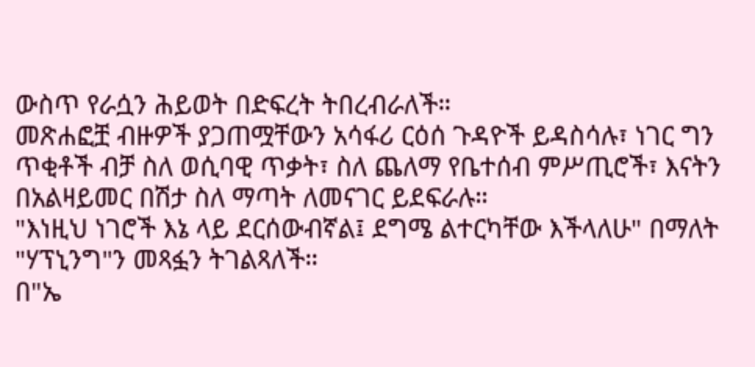ውስጥ የራሷን ሕይወት በድፍረት ትበረብራለች።
መጽሐፎቿ ብዙዎች ያጋጠሟቸውን አሳፋሪ ርዕሰ ጉዳዮች ይዳስሳሉ፣ ነገር ግን ጥቂቶች ብቻ ስለ ወሲባዊ ጥቃት፣ ስለ ጨለማ የቤተሰብ ምሥጢሮች፣ እናትን በአልዛይመር በሽታ ስለ ማጣት ለመናገር ይደፍራሉ።
"እነዚህ ነገሮች እኔ ላይ ደርሰውብኛል፤ ደግሜ ልተርካቸው እችላለሁ" በማለት "ሃፕኒንግ"ን መጻፏን ትገልጻለች።
በ"ኤ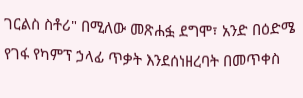ገርልስ ስቶሪ" በሚለው መጽሐፏ ደግሞ፣ አንድ በዕድሜ የገፋ የካምፕ ኃላፊ ጥቃት እንደሰነዘረባት በመጥቀስ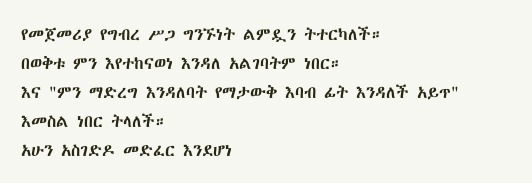የመጀመሪያ የግብረ ሥጋ ግንኙነት ልምዷን ትተርካለች።
በወቅቱ ምን እየተከናወነ እንዳለ አልገባትም ነበር።
እና "ምን ማድረግ እንዳለባት የማታውቅ እባብ ፊት እንዳለች አይጥ" እመስል ነበር ትላለች።
አሁን አስገድዶ መድፈር እንደሆነ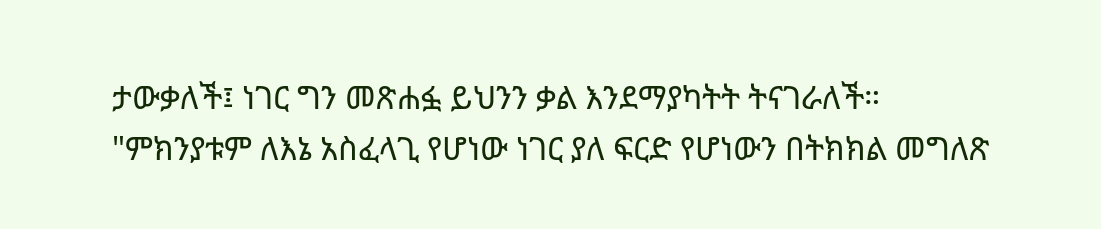ታውቃለች፤ ነገር ግን መጽሐፏ ይህንን ቃል እንደማያካትት ትናገራለች።
"ምክንያቱም ለእኔ አስፈላጊ የሆነው ነገር ያለ ፍርድ የሆነውን በትክክል መግለጽ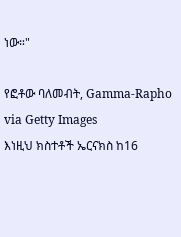ነው።"

የፎቶው ባለመብት, Gamma-Rapho via Getty Images
እነዚህ ክስተቶች ኤርናክስ ከ16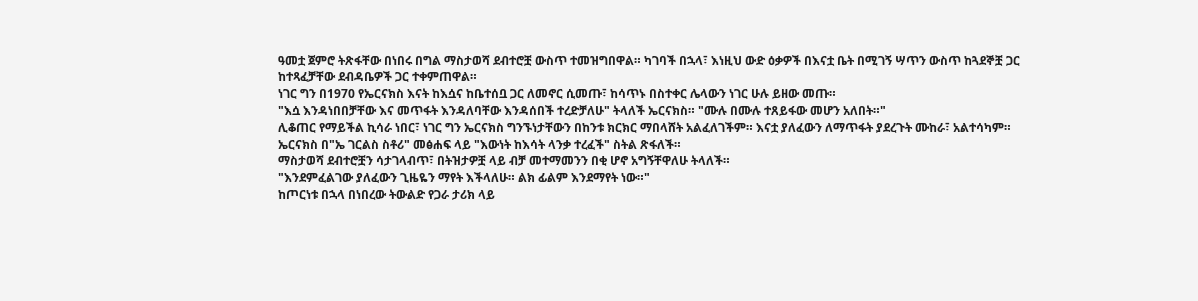ዓመቷ ጀምሮ ትጽፋቸው በነበሩ በግል ማስታወሻ ደብተሮቿ ውስጥ ተመዝግበዋል። ካገባች በኋላ፣ እነዚህ ውድ ዕቃዎች በእናቷ ቤት በሚገኝ ሣጥን ውስጥ ከጓደኞቿ ጋር ከተጻፈቻቸው ደብዳቤዎች ጋር ተቀምጠዋል።
ነገር ግን በ1970 የኤርናክስ እናት ከእሷና ከቤተሰቧ ጋር ለመኖር ሲመጡ፣ ከሳጥኑ በስተቀር ሌላውን ነገር ሁሉ ይዘው መጡ።
"እሷ እንዳነበበቻቸው እና መጥፋት እንዳለባቸው እንዳሰበች ተረድቻለሁ" ትላለች ኤርናክስ። "ሙሉ በሙሉ ተጸይፋው መሆን አለበት።"
ሊቆጠር የማይችል ኪሳራ ነበር፣ ነገር ግን ኤርናክስ ግንኙነታቸውን በከንቱ ክርክር ማበላሸት አልፈለገችም። እናቷ ያለፈውን ለማጥፋት ያደረጉት ሙከራ፣ አልተሳካም።
ኤርናክስ በ"ኤ ገርልስ ስቶሪ" መፅሐፍ ላይ "እውነት ከእሳት ላንቃ ተረፈች" ስትል ጽፋለች።
ማስታወሻ ደብተሮቿን ሳታገላብጥ፣ በትዝታዎቿ ላይ ብቻ መተማመንን በቂ ሆኖ አግኝቸዋለሁ ትላለች።
"እንደምፈልገው ያለፈውን ጊዜዬን ማየት እችላለሁ። ልክ ፊልም እንደማየት ነው።"
ከጦርነቱ በኋላ በነበረው ትውልድ የጋራ ታሪክ ላይ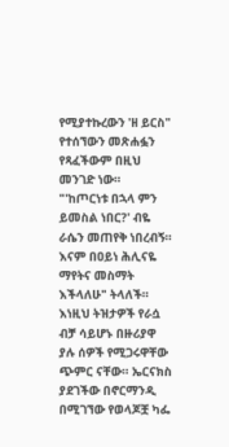የሚያተኩረውን 'ዘ ይርስ" የተሰኘውን መጽሐፏን የጻፈችውም በዚህ መንገድ ነው።
"'ከጦርነቱ በኋላ ምን ይመስል ነበር?' ብዬ ራሴን መጠየቅ ነበረብኝ። እናም በዐይነ ሕሊናዬ ማየትና መስማት እችላለሁ" ትላለች።
እነዚህ ትዝታዎች የራሷ ብቻ ሳይሆኑ በዙሪያዋ ያሉ ሰዎች የሚጋሩዋቸው ጭምር ናቸው። ኤርናክስ ያደገችው በኖርማንዲ በሚገኘው የወላጆቿ ካፌ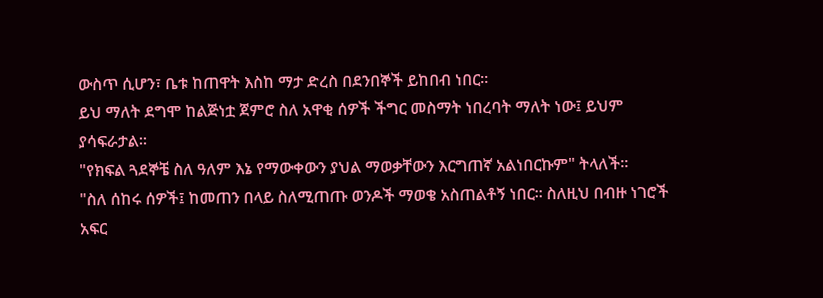ውስጥ ሲሆን፣ ቤቱ ከጠዋት እስከ ማታ ድረስ በደንበኞች ይከበብ ነበር።
ይህ ማለት ደግሞ ከልጅነቷ ጀምሮ ስለ አዋቂ ሰዎች ችግር መስማት ነበረባት ማለት ነው፤ ይህም ያሳፍራታል።
"የክፍል ጓደኞቼ ስለ ዓለም እኔ የማውቀውን ያህል ማወቃቸውን እርግጠኛ አልነበርኩም" ትላለች።
"ስለ ሰከሩ ሰዎች፤ ከመጠን በላይ ስለሚጠጡ ወንዶች ማወቄ አስጠልቶኝ ነበር። ስለዚህ በብዙ ነገሮች አፍር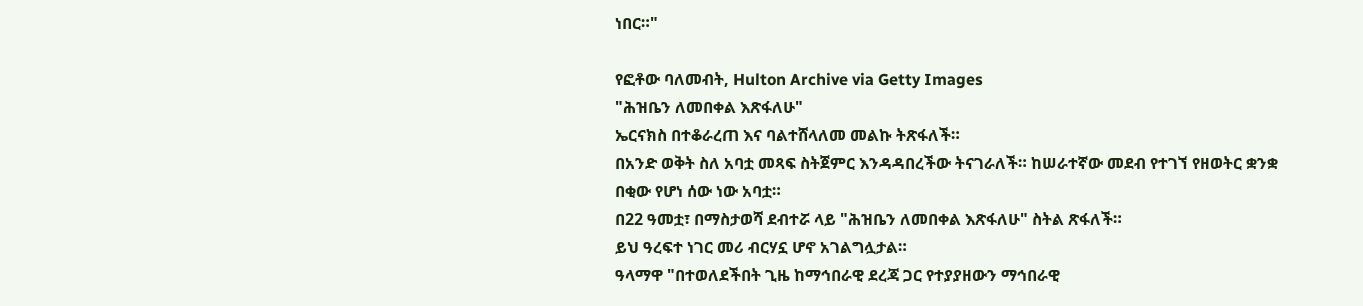ነበር።"

የፎቶው ባለመብት, Hulton Archive via Getty Images
"ሕዝቤን ለመበቀል እጽፋለሁ"
ኤርናክስ በተቆራረጠ እና ባልተሸላለመ መልኩ ትጽፋለች።
በአንድ ወቅት ስለ አባቷ መጻፍ ስትጀምር እንዳዳበረችው ትናገራለች። ከሠራተኛው መደብ የተገኘ የዘወትር ቋንቋ በቂው የሆነ ሰው ነው አባቷ።
በ22 ዓመቷ፣ በማስታወሻ ደብተሯ ላይ "ሕዝቤን ለመበቀል እጽፋለሁ" ስትል ጽፋለች።
ይህ ዓረፍተ ነገር መሪ ብርሃኗ ሆኖ አገልግሏታል።
ዓላማዋ "በተወለደችበት ጊዜ ከማኅበራዊ ደረጃ ጋር የተያያዘውን ማኅበራዊ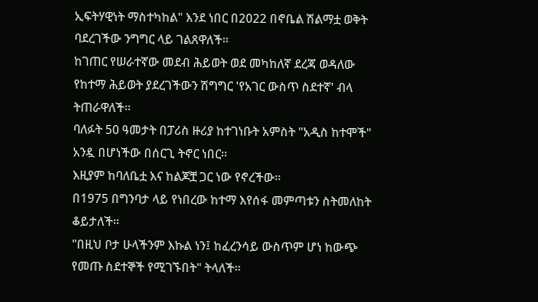ኢፍትሃዊነት ማስተካከል" እንደ ነበር በ2022 በኖቤል ሽልማቷ ወቅት ባደረገችው ንግግር ላይ ገልጸዋለች።
ከገጠር የሠራተኛው መደብ ሕይወት ወደ መካከለኛ ደረጃ ወዳለው የከተማ ሕይወት ያደረገችውን ሽግግር 'የአገር ውስጥ ስደተኛ' ብላ ትጠራዋለች።
ባለፉት 50 ዓመታት በፓሪስ ዙሪያ ከተገነቡት አምስት "አዲስ ከተሞች" አንዷ በሆነችው በሰርጊ ትኖር ነበር።
እዚያም ከባለቤቷ እና ከልጆቿ ጋር ነው የኖረችው።
በ1975 በግንባታ ላይ የነበረው ከተማ እየሰፋ መምጣቱን ስትመለከት ቆይታለች።
"በዚህ ቦታ ሁላችንም እኩል ነን፤ ከፈረንሳይ ውስጥም ሆነ ከውጭ የመጡ ስደተኞች የሚገኙበት" ትላለች።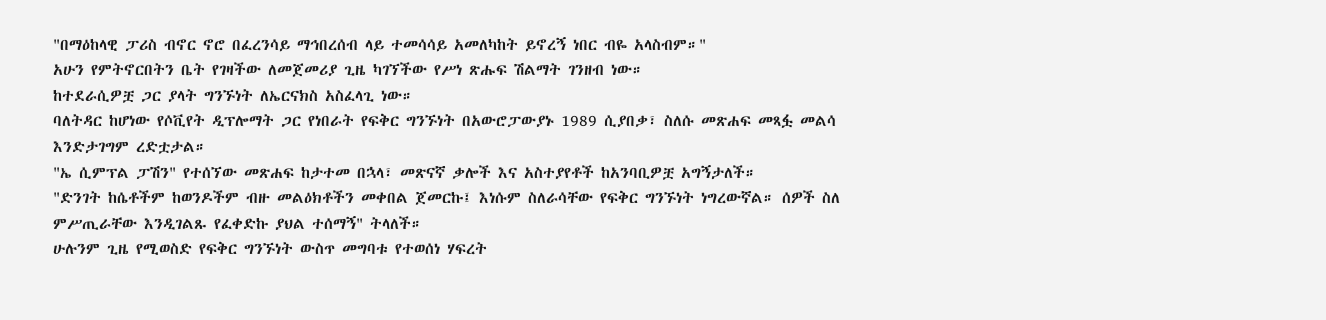"በማዕከላዊ ፓሪስ ብኖር ኖሮ በፈረንሳይ ማኅበረሰብ ላይ ተመሳሳይ አመለካከት ይኖረኝ ነበር ብዬ አላስብም።"
አሁን የምትኖርበትን ቤት የገዛችው ለመጀመሪያ ጊዜ ካገኘችው የሥነ ጽሑፍ ሽልማት ገንዘብ ነው።
ከተደራሲዎቿ ጋር ያላት ግንኙነት ለኤርናክስ አስፈላጊ ነው።
ባለትዳር ከሆነው የሶቪየት ዲፕሎማት ጋር የነበራት የፍቅር ግንኙነት በአውሮፓውያኑ 1989 ሲያበቃ፣ ስለሱ መጽሐፍ መጻፏ መልሳ እንድታገግም ረድቷታል።
"ኤ ሲምፕል ፓሽን" የተሰኘው መጽሐፍ ከታተመ በኋላ፣ መጽናኛ ቃሎች እና አስተያየቶች ከአንባቢዎቿ አግኝታለች።
"ድንገት ከሴቶችም ከወንዶችም ብዙ መልዕክቶችን መቀበል ጀመርኩ፤ እነሱም ስለራሳቸው የፍቅር ግንኙነት ነግረውኛል። ሰዎች ስለ ምሥጢራቸው እንዲገልጹ የፈቀድኩ ያህል ተሰማኝ" ትላለች።
ሁሉንም ጊዜ የሚወስድ የፍቅር ግንኙነት ውስጥ መግባቱ የተወሰነ ሃፍረት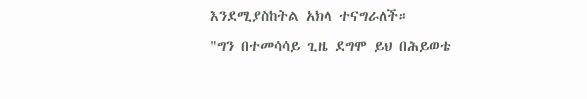እንደሚያስከትል አክላ ተናግራለች።
"ግን በተመሳሳይ ጊዜ ደግሞ ይህ በሕይወቴ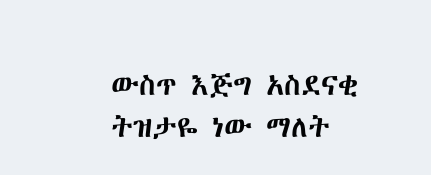ውስጥ እጅግ አስደናቂ ትዝታዬ ነው ማለት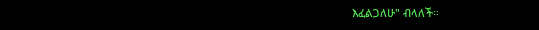እፈልጋለሁ" ብላለች።